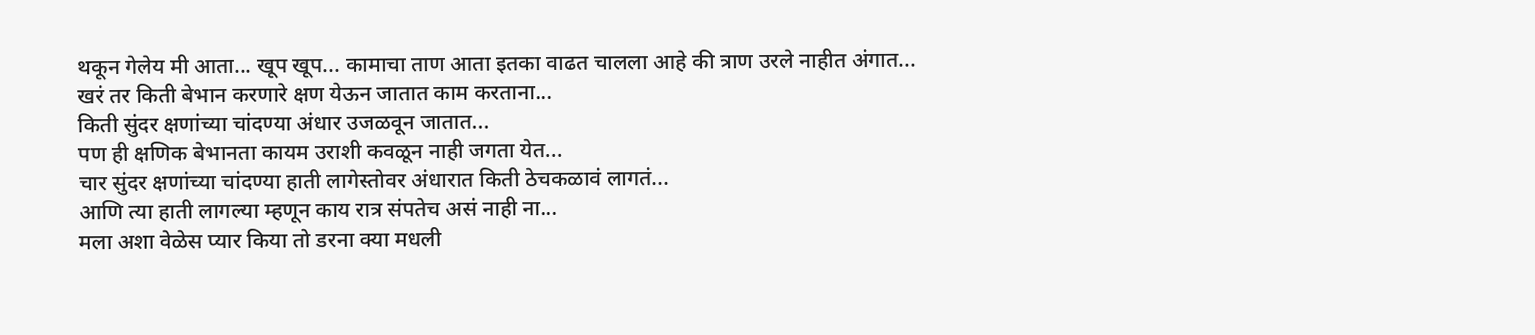थकून गेलेय मी आता... खूप खूप... कामाचा ताण आता इतका वाढत चालला आहे की त्राण उरले नाहीत अंगात...
खरं तर किती बेभान करणारे क्षण येऊन जातात काम करताना...
किती सुंदर क्षणांच्या चांदण्या अंधार उजळवून जातात...
पण ही क्षणिक बेभानता कायम उराशी कवळून नाही जगता येत...
चार सुंदर क्षणांच्या चांदण्या हाती लागेस्तोवर अंधारात किती ठेचकळावं लागतं...
आणि त्या हाती लागल्या म्हणून काय रात्र संपतेच असं नाही ना...
मला अशा वेळेस प्यार किया तो डरना क्या मधली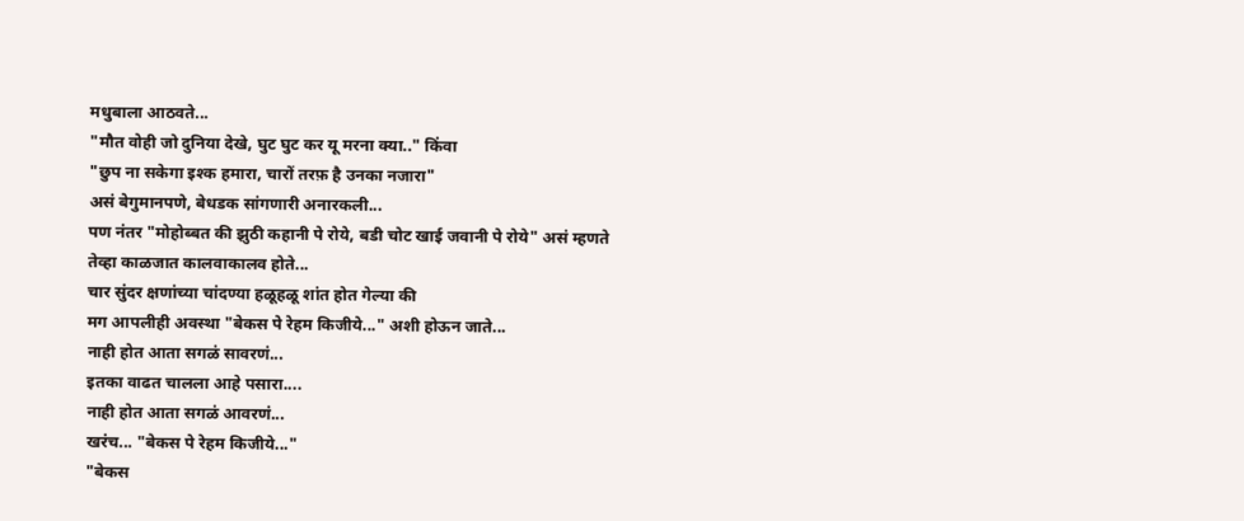मधुबाला आठवते...
"मौत वोही जो दुनिया देखे, घुट घुट कर यू मरना क्या.." किंवा
"छुप ना सकेगा इश्क हमारा, चारों तरफ़ है उनका नजारा"
असं बेगुमानपणे, बेधडक सांगणारी अनारकली...
पण नंतर "मोहोब्बत की झुठी कहानी पे रोये, बडी चोट खाई जवानी पे रोये" असं म्हणते
तेव्हा काळजात कालवाकालव होते...
चार सुंदर क्षणांच्या चांदण्या हळूहळू शांत होत गेल्या की
मग आपलीही अवस्था "बेकस पे रेहम किजीये..." अशी होऊन जाते...
नाही होत आता सगळं सावरणं...
इतका वाढत चालला आहे पसारा....
नाही होत आता सगळं आवरणं...
खरंच... "बेकस पे रेहम किजीये..."
"बेकस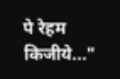पे रेहम किजीये..."